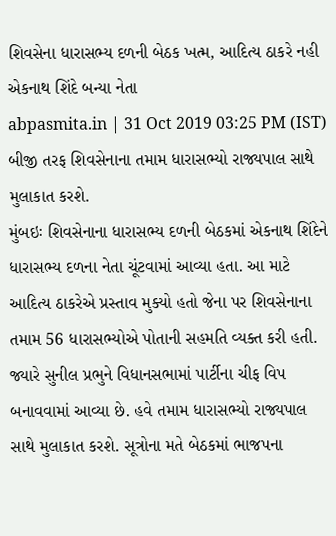શિવસેના ધારાસભ્ય દળની બેઠક ખત્મ, આદિત્ય ઠાકરે નહી એકનાથ શિંદે બન્યા નેતા
abpasmita.in | 31 Oct 2019 03:25 PM (IST)
બીજી તરફ શિવસેનાના તમામ ધારાસભ્યો રાજ્યપાલ સાથે મુલાકાત કરશે.
મુંબઇઃ શિવસેનાના ધારાસભ્ય દળની બેઠકમાં એકનાથ શિંદેને ધારાસભ્ય દળના નેતા ચૂંટવામાં આવ્યા હતા. આ માટે આદિત્ય ઠાકરેએ પ્રસ્તાવ મુક્યો હતો જેના પર શિવસેનાના તમામ 56 ધારાસભ્યોએ પોતાની સહમતિ વ્યક્ત કરી હતી. જ્યારે સુનીલ પ્રભુને વિધાનસભામાં પાર્ટીના ચીફ વિપ બનાવવામાં આવ્યા છે. હવે તમામ ધારાસભ્યો રાજ્યપાલ સાથે મુલાકાત કરશે. સૂત્રોના મતે બેઠકમાં ભાજપના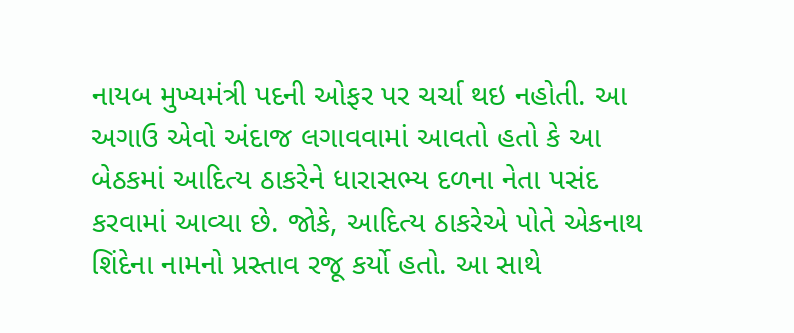નાયબ મુખ્યમંત્રી પદની ઓફર પર ચર્ચા થઇ નહોતી. આ અગાઉ એવો અંદાજ લગાવવામાં આવતો હતો કે આ બેઠકમાં આદિત્ય ઠાકરેને ધારાસભ્ય દળના નેતા પસંદ કરવામાં આવ્યા છે. જોકે, આદિત્ય ઠાકરેએ પોતે એકનાથ શિંદેના નામનો પ્રસ્તાવ રજૂ કર્યો હતો. આ સાથે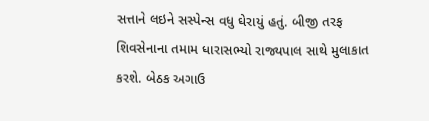સત્તાને લઇને સસ્પેન્સ વધુ ઘેરાયું હતું. બીજી તરફ શિવસેનાના તમામ ધારાસભ્યો રાજ્યપાલ સાથે મુલાકાત કરશે. બેઠક અગાઉ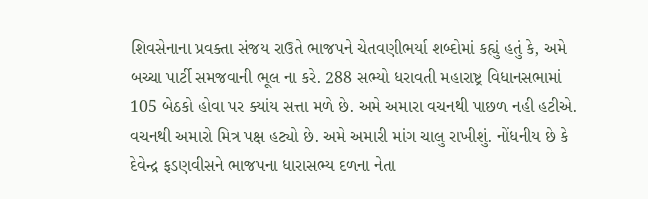શિવસેનાના પ્રવક્તા સંજય રાઉતે ભાજપને ચેતવણીભર્યા શબ્દોમાં કહ્યું હતું કે, અમે બચ્ચા પાર્ટી સમજવાની ભૂલ ના કરે. 288 સભ્યો ધરાવતી મહારાષ્ટ્ર વિધાનસભામાં 105 બેઠકો હોવા પર ક્યાંય સત્તા મળે છે. અમે અમારા વચનથી પાછળ નહી હટીએ. વચનથી અમારો મિત્ર પક્ષ હટ્યો છે. અમે અમારી માંગ ચાલુ રાખીશું. નોંધનીય છે કે દેવેન્દ્ર ફડણવીસને ભાજપના ધારાસભ્ય દળના નેતા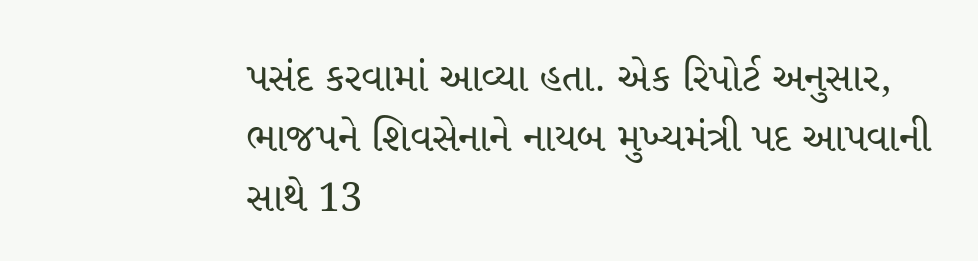પસંદ કરવામાં આવ્યા હતા. એક રિપોર્ટ અનુસાર, ભાજપને શિવસેનાને નાયબ મુખ્યમંત્રી પદ આપવાની સાથે 13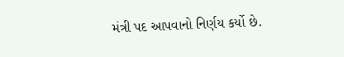મંત્રી પદ આપવાનો નિર્ણય કર્યો છે.